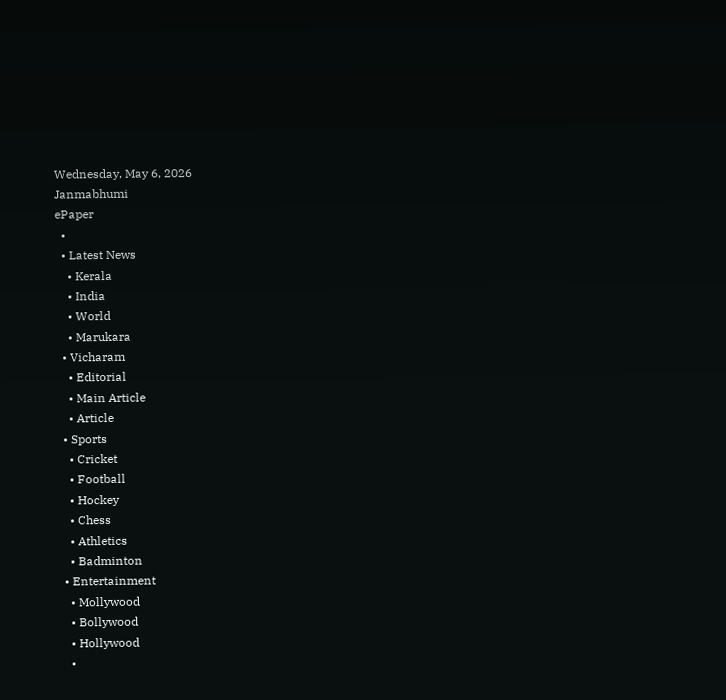Wednesday, May 6, 2026
Janmabhumi
ePaper
  •
  • Latest News
    • Kerala
    • India
    • World
    • Marukara
  • Vicharam
    • Editorial
    • Main Article
    • Article
  • Sports
    • Cricket
    • Football
    • Hockey
    • Chess
    • Athletics
    • Badminton
  • Entertainment
    • Mollywood
    • Bollywood
    • Hollywood
    •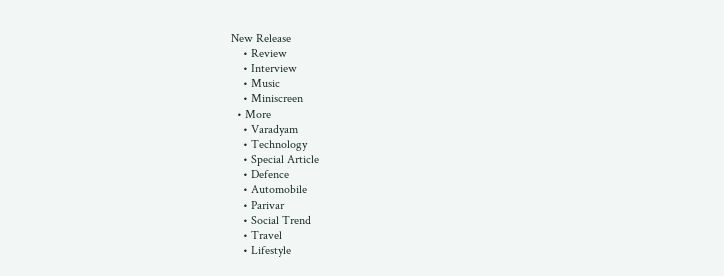New Release
    • Review
    • Interview
    • Music
    • Miniscreen
  • More
    • Varadyam
    • Technology
    • Special Article
    • Defence
    • Automobile
    • Parivar
    • Social Trend
    • Travel
    • Lifestyle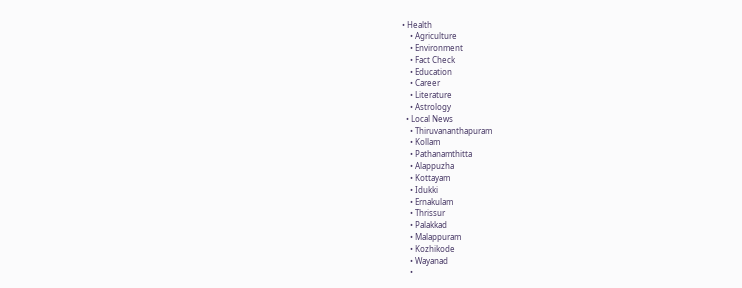• Health
    • Agriculture
    • Environment
    • Fact Check
    • Education
    • Career
    • Literature
    • Astrology
  • Local News
    • Thiruvananthapuram
    • Kollam
    • Pathanamthitta
    • Alappuzha
    • Kottayam
    • Idukki
    • Ernakulam
    • Thrissur
    • Palakkad
    • Malappuram
    • Kozhikode
    • Wayanad
    •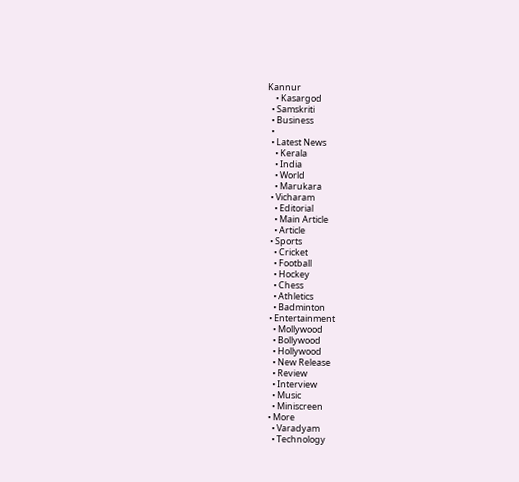Kannur
    • Kasargod
  • Samskriti
  • Business
  •
  • Latest News
    • Kerala
    • India
    • World
    • Marukara
  • Vicharam
    • Editorial
    • Main Article
    • Article
  • Sports
    • Cricket
    • Football
    • Hockey
    • Chess
    • Athletics
    • Badminton
  • Entertainment
    • Mollywood
    • Bollywood
    • Hollywood
    • New Release
    • Review
    • Interview
    • Music
    • Miniscreen
  • More
    • Varadyam
    • Technology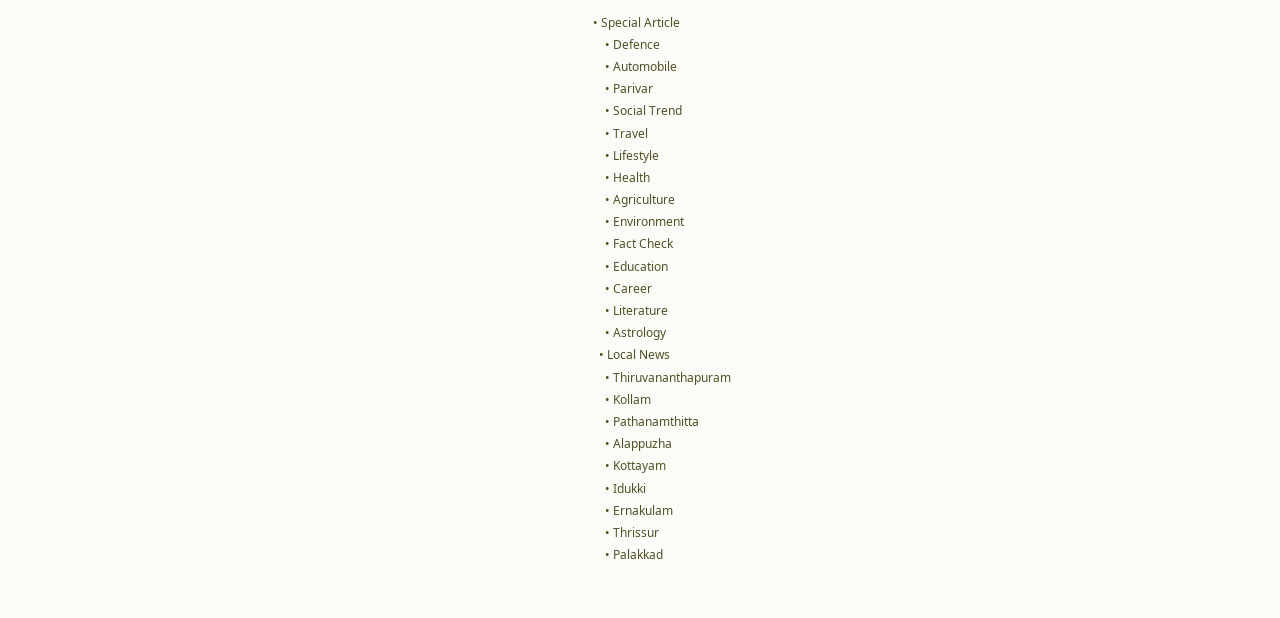• Special Article
    • Defence
    • Automobile
    • Parivar
    • Social Trend
    • Travel
    • Lifestyle
    • Health
    • Agriculture
    • Environment
    • Fact Check
    • Education
    • Career
    • Literature
    • Astrology
  • Local News
    • Thiruvananthapuram
    • Kollam
    • Pathanamthitta
    • Alappuzha
    • Kottayam
    • Idukki
    • Ernakulam
    • Thrissur
    • Palakkad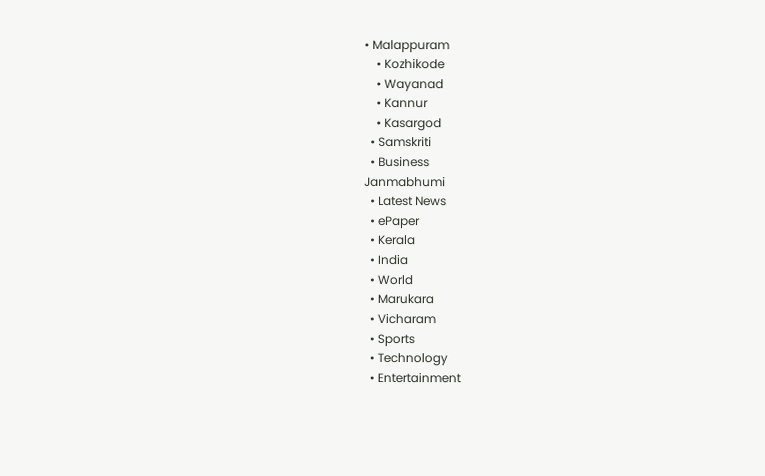• Malappuram
    • Kozhikode
    • Wayanad
    • Kannur
    • Kasargod
  • Samskriti
  • Business
Janmabhumi
  • Latest News
  • ePaper
  • Kerala
  • India
  • World
  • Marukara
  • Vicharam
  • Sports
  • Technology
  • Entertainment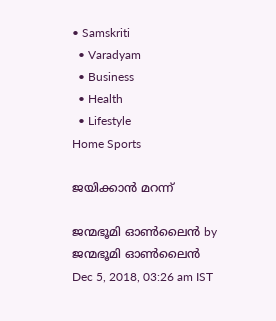• Samskriti
  • Varadyam
  • Business
  • Health
  • Lifestyle
Home Sports

ജയിക്കാന്‍ മറന്ന്

ജന്മഭൂമി ഓണ്‍ലൈന്‍ by ജന്മഭൂമി ഓണ്‍ലൈന്‍
Dec 5, 2018, 03:26 am IST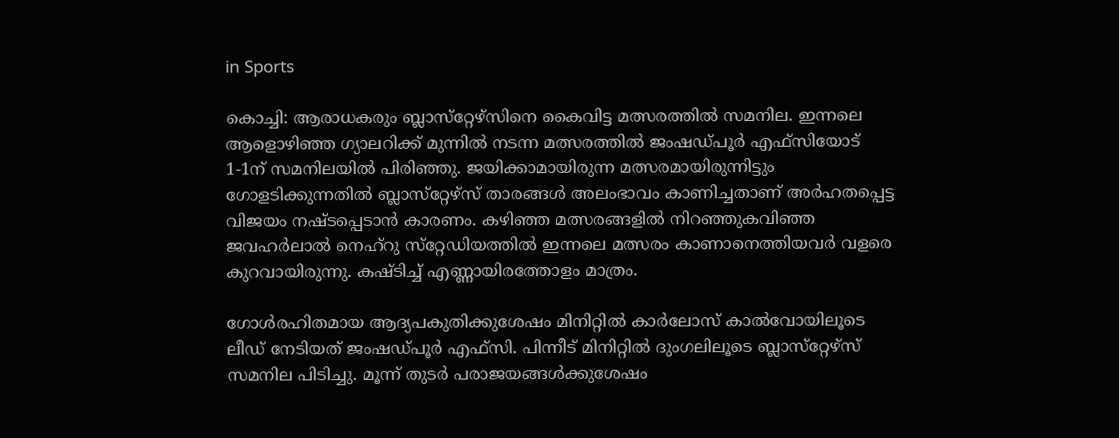in Sports

കൊച്ചി: ആരാധകരും ബ്ലാസ്‌റ്റേഴ്‌സിനെ കൈവിട്ട മത്സരത്തില്‍ സമനില. ഇന്നലെ ആളൊഴിഞ്ഞ ഗ്യാലറിക്ക് മുന്നില്‍ നടന്ന മത്സരത്തില്‍ ജംഷഡ്പൂര്‍ എഫ്‌സിയോട് 1-1ന് സമനിലയില്‍ പിരിഞ്ഞു. ജയിക്കാമായിരുന്ന മത്സരമായിരുന്നിട്ടും ഗോളടിക്കുന്നതില്‍ ബ്ലാസ്‌റ്റേഴ്‌സ് താരങ്ങള്‍ അലംഭാവം കാണിച്ചതാണ് അര്‍ഹതപ്പെട്ട വിജയം നഷ്ടപ്പെടാന്‍ കാരണം. കഴിഞ്ഞ മത്സരങ്ങളില്‍ നിറഞ്ഞുകവിഞ്ഞ ജവഹര്‍ലാല്‍ നെഹ്‌റു സ്‌റ്റേഡിയത്തില്‍ ഇന്നലെ മത്സരം കാണാനെത്തിയവര്‍ വളരെ കുറവായിരുന്നു. കഷ്ടിച്ച് എണ്ണായിരത്തോളം മാത്രം.

ഗോള്‍രഹിതമായ ആദ്യപകുതിക്കുശേഷം മിനിറ്റില്‍ കാര്‍ലോസ് കാല്‍വോയിലൂടെ ലീഡ് നേടിയത് ജംഷഡ്പൂര്‍ എഫ്‌സി. പിന്നീട് മിനിറ്റില്‍ ദുംഗലിലൂടെ ബ്ലാസ്‌റ്റേഴ്‌സ് സമനില പിടിച്ചു. മൂന്ന് തുടര്‍ പരാജയങ്ങള്‍ക്കുശേഷം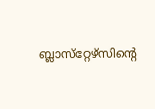ബ്ലാസ്‌റ്റേഴ്‌സിന്റെ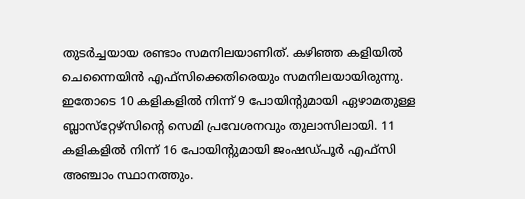തുടര്‍ച്ചയായ രണ്ടാം സമനിലയാണിത്. കഴിഞ്ഞ കളിയില്‍ ചെന്നൈയിന്‍ എഫ്‌സിക്കെതിരെയും സമനിലയായിരുന്നു. ഇതോടെ 10 കളികളില്‍ നിന്ന് 9 പോയിന്റുമായി ഏഴാമതുള്ള ബ്ലാസ്‌റ്റേഴ്‌സിന്റെ സെമി പ്രവേശനവും തുലാസിലായി. 11 കളികളില്‍ നിന്ന് 16 പോയിന്റുമായി ജംഷഡ്പൂര്‍ എഫ്‌സി അഞ്ചാം സ്ഥാനത്തും.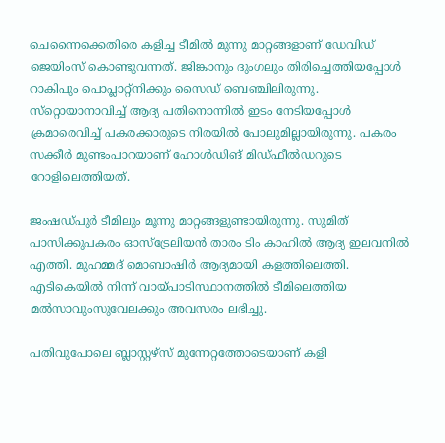ചെന്നൈക്കെതിരെ കളിച്ച ടീമില്‍ മുന്നു മാറ്റങ്ങളാണ് ഡേവിഡ് ജെയിംസ് കൊണ്ടുവന്നത്. ജിങ്കാനും ദുംഗലും തിരിച്ചെത്തിയപ്പോള്‍ റാകിപും പൊപ്ലാറ്റ്‌നിക്കും സൈഡ് ബെഞ്ചിലിരുന്നു. സ്‌റ്റൊയാനാവിച്ച് ആദ്യ പതിനൊന്നില്‍ ഇടം നേടിയപ്പോള്‍ ക്രമാരെവിച്ച് പകരക്കാരുടെ നിരയില്‍ പോലുമില്ലായിരുന്നു. പകരം സക്കീര്‍ മുണ്ടംപാറയാണ് ഹോള്‍ഡിങ് മിഡ്ഫീല്‍ഡറുടെ റോളിലെത്തിയത്.

ജംഷഡ്പുര്‍ ടീമിലും മൂന്നു മാറ്റങ്ങളുണ്ടായിരുന്നു. സുമിത് പാസിക്കുപകരം ഓസ്‌ട്രേലിയന്‍ താരം ടിം കാഹില്‍ ആദ്യ ഇലവനില്‍ എത്തി. മുഹമ്മദ് മൊബാഷിര്‍ ആദ്യമായി കളത്തിലെത്തി. എടികെയില്‍ നിന്ന് വായ്‌പാടിസ്ഥാനത്തില്‍ ടീമിലെത്തിയ മല്‍സാവുംസുവേലക്കും അവസരം ലഭിച്ചു.

പതിവുപോലെ ബ്ലാസ്റ്റഴ്‌സ് മുന്നേറ്റത്തോടെയാണ് കളി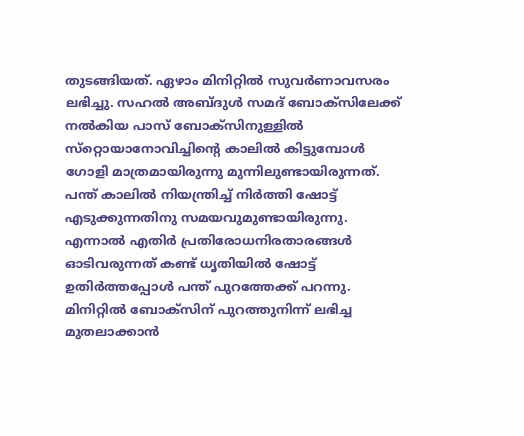തുടങ്ങിയത്. ഏഴാം മിനിറ്റില്‍ സുവര്‍ണാവസരം ലഭിച്ചു. സഹല്‍ അബ്ദുള്‍ സമദ് ബോക്‌സിലേക്ക് നല്‍കിയ പാസ് ബോക്‌സിനുള്ളില്‍ സ്‌റ്റൊയാനോവിച്ചിന്റെ കാലില്‍ കിട്ടുമ്പോള്‍ ഗോളി മാത്രമായിരുന്നു മുന്നിലുണ്ടായിരുന്നത്. പന്ത് കാലില്‍ നിയന്ത്രിച്ച് നിര്‍ത്തി ഷോട്ട് എടുക്കുന്നതിനു സമയവുമുണ്ടായിരുന്നു. എന്നാല്‍ എതിര്‍ പ്രതിരോധനിരതാരങ്ങള്‍ ഓടിവരുന്നത് കണ്ട് ധൃതിയില്‍ ഷോട്ട് ഉതിര്‍ത്തപ്പോള്‍ പന്ത് പുറത്തേക്ക് പറന്നു. മിനിറ്റില്‍ ബോക്‌സിന് പുറത്തുനിന്ന് ലഭിച്ച മുതലാക്കാന്‍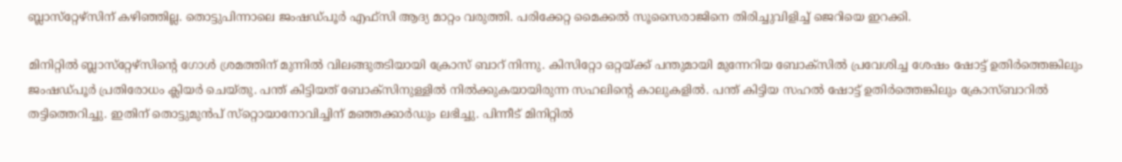ബ്ലാസ്‌റ്റേഴ്‌സിന് കഴിഞ്ഞില്ല. തൊട്ടുപിന്നാലെ ജംഷഡ്പൂര്‍ എഫ്‌സി ആദ്യ മാറ്റം വരുത്തി. പരിക്കേറ്റ മൈക്കല്‍ സൂസൈരാജിനെ തിരിച്ചുവിളിച്ച് ജെറിയെ ഇറക്കി.

മിനിറ്റില്‍ ബ്ലാസ്‌റ്റേഴ്‌സിന്റെ ഗോള്‍ ശ്രമത്തിന് മുന്നില്‍ വിലങ്ങുതടിയായി ക്രോസ് ബാറ് നിന്നു. കിസിറ്റോ ഒറ്റയ്‌ക്ക് പന്തുമായി മുന്നേറിയ ബോക്‌സില്‍ പ്രവേശിച്ച ശേഷം ഷോട്ട് ഉതിര്‍ത്തെങ്കിലും ജംഷഡ്പൂര്‍ പ്രതിരോധം ക്ലിയര്‍ ചെയ്തു. പന്ത് കിട്ടിയത് ബോക്‌സിനുള്ളില്‍ നില്‍ക്കുകയായിരുന്ന സഹലിന്റെ കാലുകളില്‍. പന്ത് കിട്ടിയ സഹല്‍ ഷോട്ട് ഉതിര്‍ത്തെങ്കിലും ക്രോസ്ബാറില്‍ തട്ടിത്തെറിച്ചു. ഇതിന് തൊട്ടുമുന്‍പ് സ്‌റ്റൊയാനോവിച്ചിന് മഞ്ഞക്കാര്‍ഡും ലഭിച്ചു. പിന്നീട് മിനിറ്റില്‍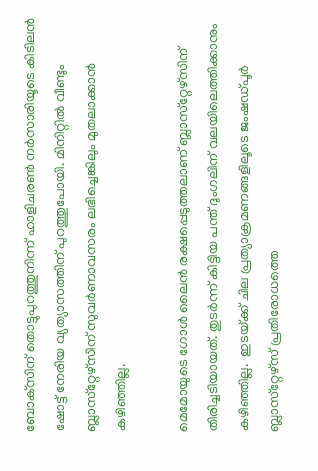ബോക്‌സിന് തൊട്ടുപുറത്തുനിന്ന് ഹാളിചരണ്‍ നര്‍സാരിയൂടെ കിടിലന്‍ ഷോട്ട് നേരിയ വ്യത്യാസത്തിന് പുറത്തുപോയി. മിനിറ്റില്‍ വീണ്ടും ബ്ലാസ്‌റ്റേഴ്‌സിന് സുവര്‍ണാവസരം ലഭിച്ചെങ്കിലും മുതലാക്കാന്‍ കഴിഞ്ഞില്ല.

മെമോയുടെ ഗോള്‍ ലൈന്‍ രക്ഷപ്പെടുത്തലാണ് ബ്ലാസ്‌റ്റേഴ്‌സിന് തിരിച്ചടിയായത്. തുടര്‍ന്ന് കിട്ടിയ പന്ത് ദുംഗലിന് വലയിലെത്തിക്കാനും കഴിഞ്ഞില്ല.  ഇടയ്‌ക്ക് ചില പ്രത്യാക്രമണങ്ങളിലൂടെ ജംഷഡ്പൂര്‍ ബ്ലാസ്‌റ്റേഴ്‌സ് പ്രതിരോധത്തെ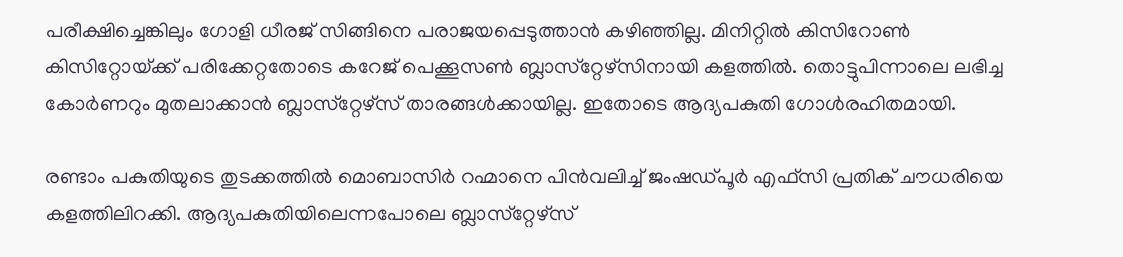പരീക്ഷിച്ചെങ്കിലും ഗോളി ധീരജ് സിങ്ങിനെ പരാജയപ്പെടുത്താന്‍ കഴിഞ്ഞില്ല. മിനിറ്റില്‍ കിസിറോണ്‍ കിസിറ്റോയ്‌ക്ക് പരിക്കേറ്റതോടെ കറേജ് പെക്കൂസണ്‍ ബ്ലാസ്‌റ്റേഴ്‌സിനായി കളത്തില്‍. തൊട്ടുപിന്നാലെ ലഭിച്ച കോര്‍ണറും മുതലാക്കാന്‍ ബ്ലാസ്‌റ്റേഴ്‌സ് താരങ്ങള്‍ക്കായില്ല. ഇതോടെ ആദ്യപകുതി ഗോള്‍രഹിതമായി.

രണ്ടാം പകുതിയുടെ തുടക്കത്തില്‍ മൊബാസിര്‍ റഹ്മാനെ പിന്‍വലിച്ച് ജംഷഡ്പൂര്‍ എഫ്‌സി പ്രതിക് ചൗധരിയെ കളത്തിലിറക്കി. ആദ്യപകുതിയിലെന്നപോലെ ബ്ലാസ്‌റ്റേഴ്‌സ്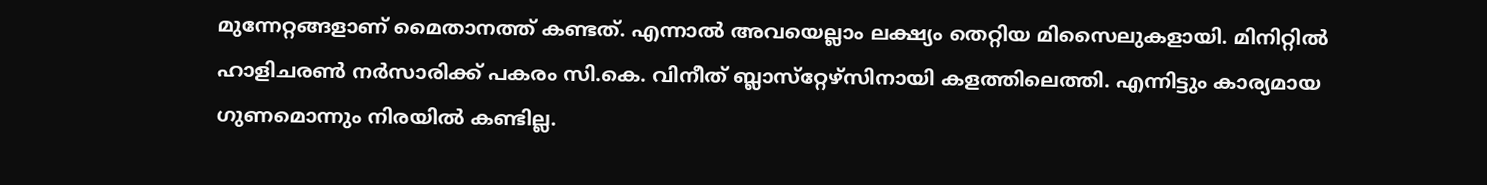മുന്നേറ്റങ്ങളാണ് മൈതാനത്ത് കണ്ടത്. എന്നാല്‍ അവയെല്ലാം ലക്ഷ്യം തെറ്റിയ മിസൈലുകളായി. മിനിറ്റില്‍ ഹാളിചരണ്‍ നര്‍സാരിക്ക് പകരം സി.കെ. വിനീത് ബ്ലാസ്‌റ്റേഴ്‌സിനായി കളത്തിലെത്തി. എന്നിട്ടും കാര്യമായ ഗുണമൊന്നും നിരയില്‍ കണ്ടില്ല.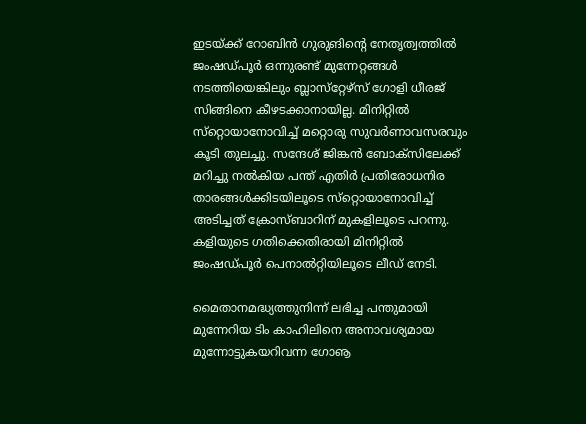ഇടയ്‌ക്ക് റോബിന്‍ ഗുരുങിന്റെ നേതൃത്വത്തില്‍ ജംഷഡ്പൂര്‍ ഒന്നുരണ്ട് മുന്നേറ്റങ്ങള്‍ നടത്തിയെങ്കിലും ബ്ലാസ്‌റ്റേഴ്‌സ് ഗോളി ധീരജ് സിങ്ങിനെ കീഴടക്കാനായില്ല. മിനിറ്റില്‍ സ്‌റ്റൊയാനോവിച്ച് മറ്റൊരു സുവര്‍ണാവസരവും കൂടി തുലച്ചു. സന്ദേശ് ജിങ്കന്‍ ബോക്‌സിലേക്ക് മറിച്ചു നല്‍കിയ പന്ത് എതിര്‍ പ്രതിരോധനിര താരങ്ങള്‍ക്കിടയിലൂടെ സ്‌റ്റൊയാനോവിച്ച് അടിച്ചത് ക്രോസ്ബാറിന് മുകളിലൂടെ പറന്നു. കളിയുടെ ഗതിക്കെതിരായി മിനിറ്റില്‍ ജംഷഡ്പൂര്‍ പെനാല്‍റ്റിയിലൂടെ ലീഡ് നേടി.

മൈതാനമദ്ധ്യത്തുനിന്ന് ലഭിച്ച പന്തുമായി മുന്നേറിയ ടിം കാഹിലിനെ അനാവശ്യമായ മുന്നോട്ടുകയറിവന്ന ഗോൡ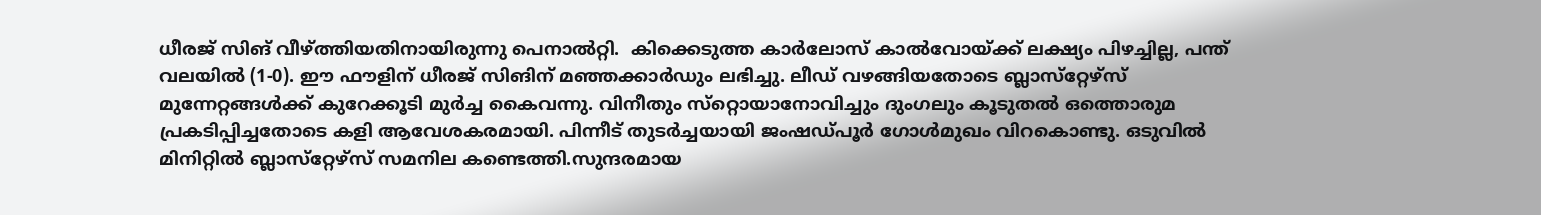ധീരജ് സിങ് വീഴ്‌ത്തിയതിനായിരുന്നു പെനാല്‍റ്റി.  കിക്കെടുത്ത കാര്‍ലോസ് കാല്‍വോയ്‌ക്ക് ലക്ഷ്യം പിഴച്ചില്ല, പന്ത് വലയില്‍ (1-0). ഈ ഫൗളിന് ധീരജ് സിങിന് മഞ്ഞക്കാര്‍ഡും ലഭിച്ചു. ലീഡ് വഴങ്ങിയതോടെ ബ്ലാസ്‌റ്റേഴ്‌സ് മുന്നേറ്റങ്ങള്‍ക്ക് കുറേക്കൂടി മുര്‍ച്ച കൈവന്നു. വിനീതും സ്‌റ്റൊയാനോവിച്ചും ദുംഗലും കൂടുതല്‍ ഒത്തൊരുമ പ്രകടിപ്പിച്ചതോടെ കളി ആവേശകരമായി. പിന്നീട് തുടര്‍ച്ചയായി ജംഷഡ്പൂര്‍ ഗോള്‍മുഖം വിറകൊണ്ടു. ഒടുവില്‍ മിനിറ്റില്‍ ബ്ലാസ്‌റ്റേഴ്‌സ് സമനില കണ്ടെത്തി.സുന്ദരമായ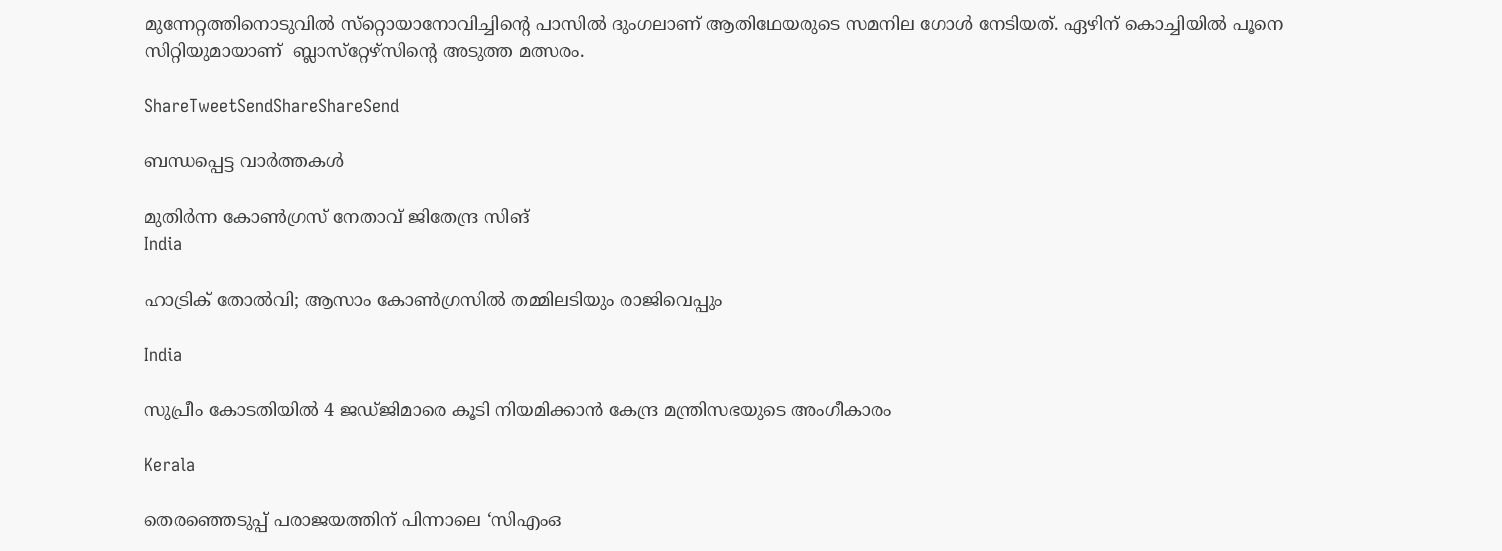മുന്നേറ്റത്തിനൊടുവില്‍ സ്‌റ്റൊയാനോവിച്ചിന്റെ പാസില്‍ ദുംഗലാണ് ആതിഥേയരുടെ സമനില ഗോള്‍ നേടിയത്. ഏഴിന് കൊച്ചിയില്‍ പൂനെ സിറ്റിയുമായാണ്  ബ്ലാസ്‌റ്റേഴ്‌സിന്റെ അടുത്ത മത്സരം.

ShareTweetSendShareShareSend

ബന്ധപ്പെട്ട വാര്‍ത്തകള്‍

മുതിര്‍ന്ന കോണ്‍ഗ്രസ് നേതാവ് ജിതേന്ദ്ര സിങ്
India

ഹാട്രിക് തോല്‍വി; ആസാം കോണ്‍ഗ്രസില്‍ തമ്മിലടിയും രാജിവെപ്പും

India

സുപ്രീം കോടതിയിൽ 4 ജഡ്ജിമാരെ കൂടി നിയമിക്കാൻ കേന്ദ്ര മന്ത്രിസഭയുടെ അംഗീകാരം

Kerala

തെരഞ്ഞെടുപ്പ് പരാജയത്തിന് പിന്നാലെ ‘സിഎംഒ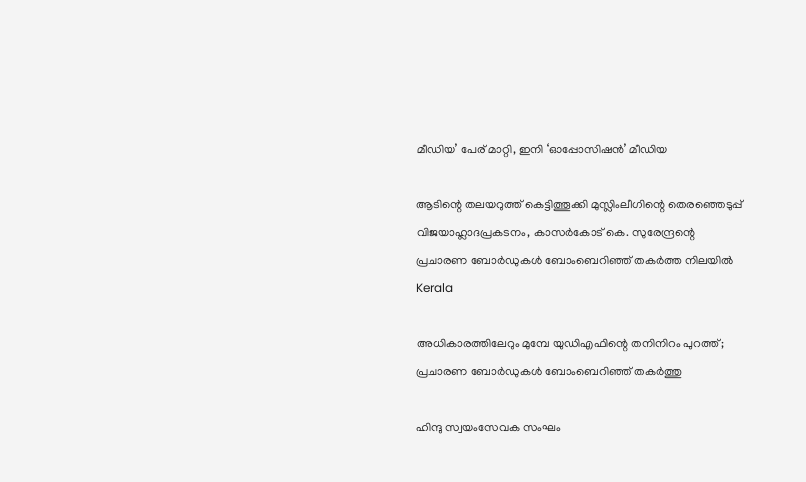മീഡിയ’ പേര് മാറ്റി, ഇനി ‘ഓപ്പോസിഷന്‍’ മീഡിയ

ആടിന്റെ തലയറുത്ത് കെട്ടിത്തൂക്കി മുസ്ലിംലീഗിന്റെ തെരഞ്ഞെടുപ്പ് വിജയാഹ്ലാദപ്രകടനം, കാസര്‍കോട് കെ. സുരേന്ദ്രന്റെ പ്രചാരണ ബോര്‍ഡുകള്‍ ബോംബെറിഞ്ഞ് തകര്‍ത്ത നിലയില്‍
Kerala

അധികാരത്തിലേറും മുമ്പേ യുഡിഎഫിന്റെ തനിനിറം പുറത്ത്; പ്രചാരണ ബോര്‍ഡുകള്‍ ബോംബെറിഞ്ഞ് തകര്‍ത്തു

ഹിന്ദു സ്വയംസേവക സംഘം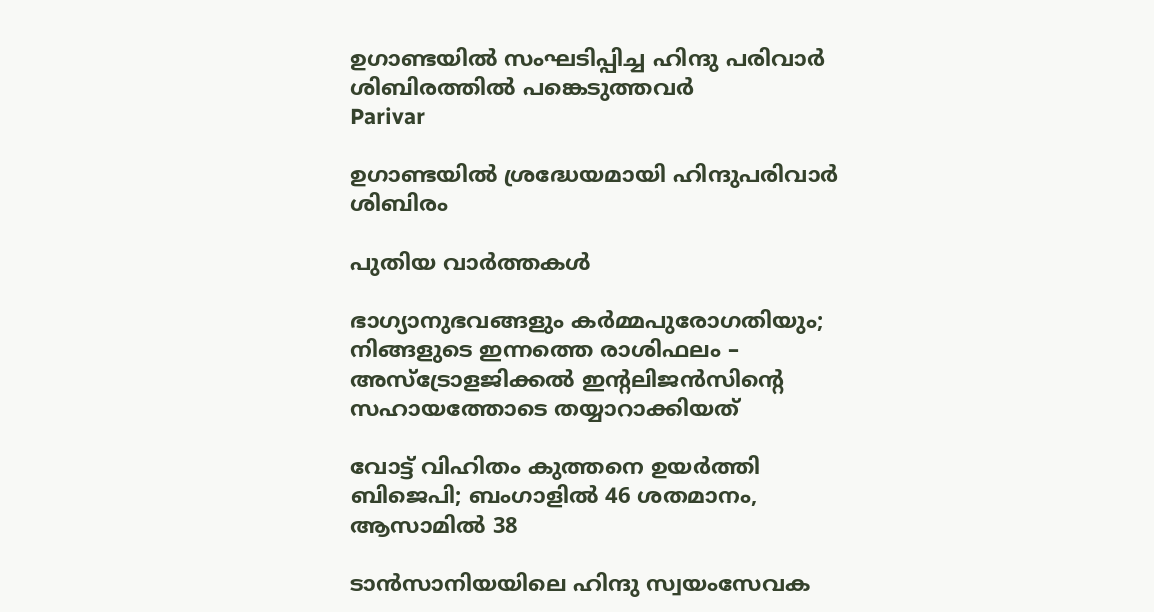ഉഗാണ്ടയില്‍ സംഘടിപ്പിച്ച ഹിന്ദു പരിവാര്‍ ശിബിരത്തില്‍ പങ്കെടുത്തവര്‍
Parivar

ഉഗാണ്ടയില്‍ ശ്രദ്ധേയമായി ഹിന്ദുപരിവാര്‍ ശിബിരം

പുതിയ വാര്‍ത്തകള്‍

ഭാഗ്യാനുഭവങ്ങളും കർമ്മപുരോഗതിയും; നിങ്ങളുടെ ഇന്നത്തെ രാശിഫലം – അസ്ട്രോളജിക്കൽ ഇന്റലിജൻസിന്റെ സഹായത്തോടെ തയ്യാറാക്കിയത്

വോട്ട് വിഹിതം കുത്തനെ ഉയര്‍ത്തി ബിജെപി; ബംഗാളില്‍ 46 ശതമാനം, ആസാമില്‍ 38

ടാന്‍സാനിയയിലെ ഹിന്ദു സ്വയംസേവക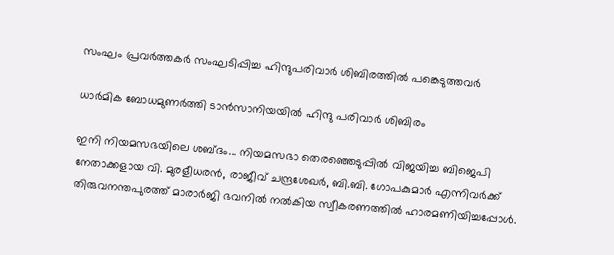സംഘം പ്രവര്‍ത്തകര്‍ സംഘടിപ്പിച്ച ഹിന്ദുപരിവാര്‍ ശിബിരത്തില്‍ പങ്കെടുത്തവര്‍

ധാര്‍മിക ബോധമുണര്‍ത്തി ടാന്‍സാനിയയില്‍ ഹിന്ദു പരിവാര്‍ ശിബിരം

ഇനി നിയമസഭയിലെ ശബ്ദം... നിയമസഭാ തെരഞ്ഞെടുപ്പില്‍ വിജയിച്ച ബിജെപി നേതാക്കളായ വി. മുരളീധരന്‍, രാജീവ് ചന്ദ്രശേഖര്‍, ബി.ബി. ഗോപകുമാര്‍ എന്നിവര്‍ക്ക് തിരുവനന്തപുരത്ത് മാരാര്‍ജി ഭവനില്‍ നല്‍കിയ സ്വീകരണത്തില്‍ ഹാരമണിയിച്ചപ്പോള്‍.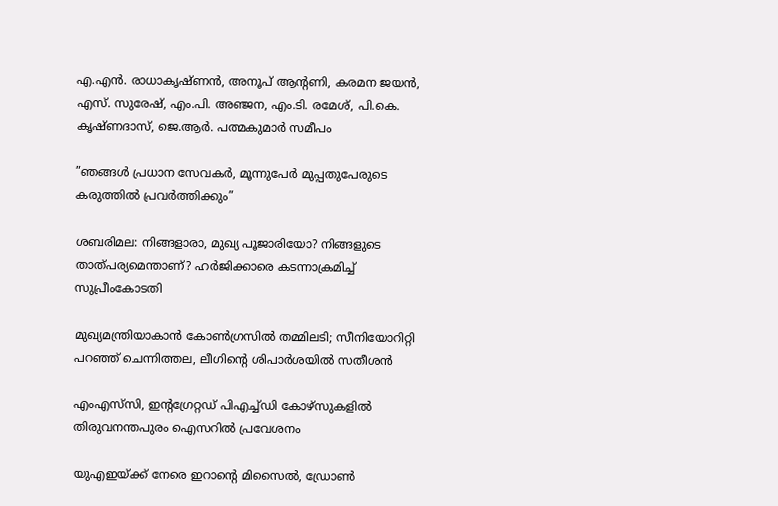എ.എന്‍. രാധാകൃഷ്ണന്‍, അനൂപ് ആന്റണി, കരമന ജയന്‍, എസ്. സുരേഷ്, എം.പി. അഞ്ജന, എം.ടി. രമേശ്, പി.കെ. കൃഷ്ണദാസ്, ജെ.ആര്‍. പത്മകുമാര്‍ സമീപം

”ഞങ്ങള്‍ പ്രധാന സേവകര്‍, മൂന്നുപേര്‍ മുപ്പതുപേരുടെ കരുത്തില്‍ പ്രവര്‍ത്തിക്കും”

ശബരിമല: നിങ്ങളാരാ, മുഖ്യ പൂജാരിയോ? നിങ്ങളുടെ താത്പര്യമെന്താണ്? ഹര്‍ജിക്കാരെ കടന്നാക്രമിച്ച് സുപ്രീംകോടതി

മുഖ്യമന്ത്രിയാകാന്‍ കോണ്‍ഗ്രസില്‍ തമ്മിലടി; സീനിയോറിറ്റി പറഞ്ഞ് ചെന്നിത്തല, ലീഗിന്റെ ശിപാര്‍ശയില്‍ സതീശന്‍

എംഎസ്‌സി, ഇന്റഗ്രേറ്റഡ് പിഎച്ച്ഡി കോഴ്‌സുകളില്‍ തിരുവനന്തപുരം ഐസറില്‍ പ്രവേശനം

യുഎഇയ്‌ക്ക് നേരെ ഇറാന്റെ മിസൈൽ, ഡ്രോൺ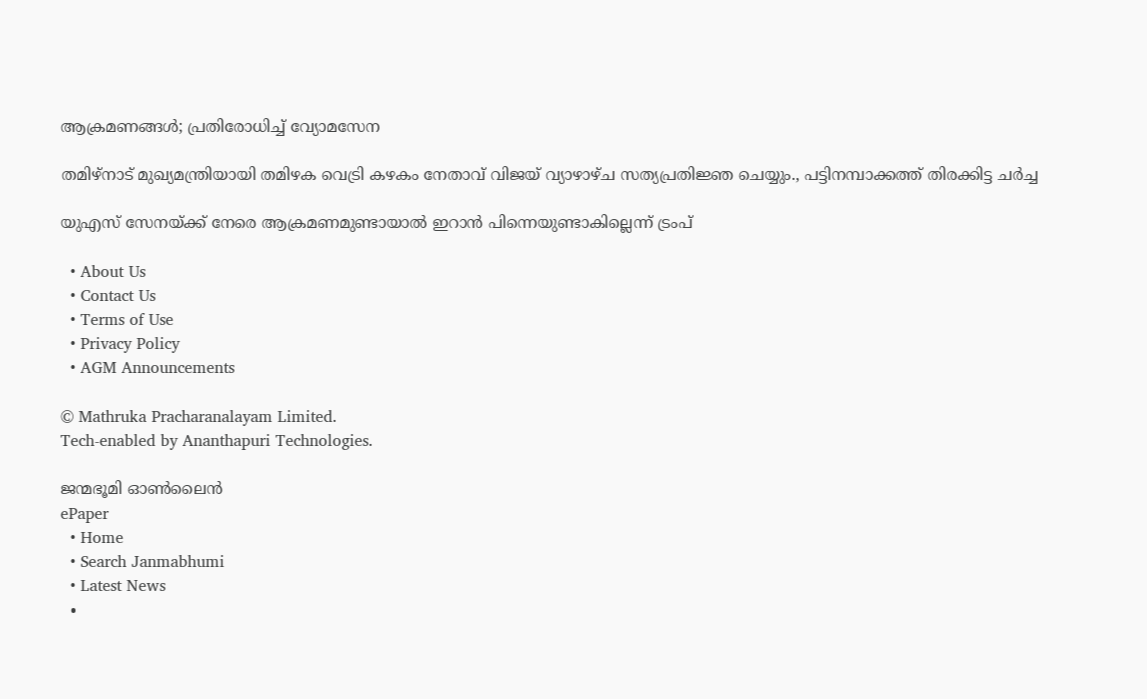ആക്രമണങ്ങൾ; പ്രതിരോധിച്ച് വ്യോമസേന

തമിഴ്‌നാട് മുഖ്യമന്ത്രിയായി തമിഴക വെട്രി കഴകം നേതാവ് വിജയ് വ്യാഴാഴ്ച സത്യപ്രതിജ്ഞ ചെയ്യും., പട്ടിനമ്പാക്കത്ത് തിരക്കിട്ട ചർച്ച

യുഎസ് സേനയ്‌ക്ക് നേരെ ആക്രമണമുണ്ടായാല്‍ ഇറാന്‍ പിന്നെയുണ്ടാകില്ലെന്ന് ട്രംപ്

  • About Us
  • Contact Us
  • Terms of Use
  • Privacy Policy
  • AGM Announcements

© Mathruka Pracharanalayam Limited.
Tech-enabled by Ananthapuri Technologies.

ജന്മഭൂമി ഓണ്‍ലൈന്‍
ePaper
  • Home
  • Search Janmabhumi
  • Latest News
  •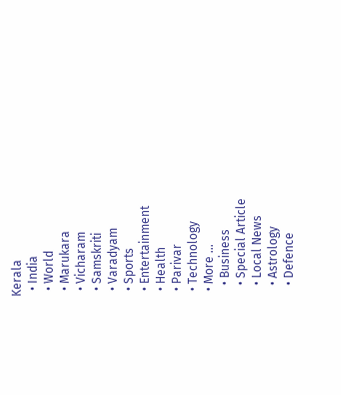Kerala
  • India
  • World
  • Marukara
  • Vicharam
  • Samskriti
  • Varadyam
  • Sports
  • Entertainment
  • Health
  • Parivar
  • Technology
  • More …
    • Business
    • Special Article
    • Local News
    • Astrology
    • Defence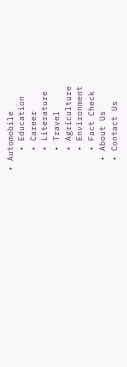• Automobile
    • Education
    • Career
    • Literature
    • Travel
    • Agriculture
    • Environment
    • Fact Check
  • About Us
  • Contact Us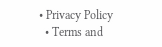• Privacy Policy
  • Terms and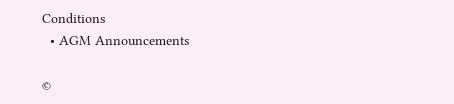Conditions
  • AGM Announcements

©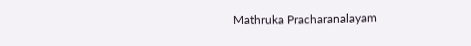Mathruka Pracharanalayam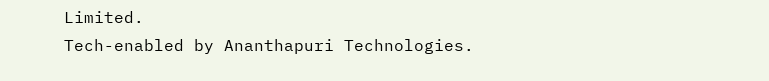Limited.
Tech-enabled by Ananthapuri Technologies.